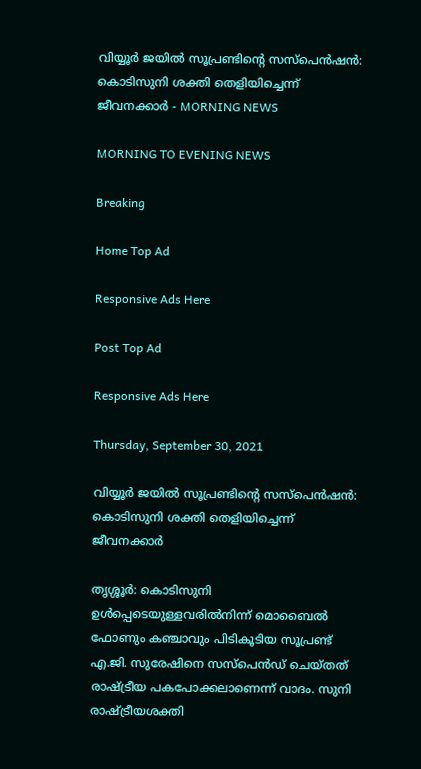വിയ്യൂർ ജയിൽ സൂപ്രണ്ടിന്റെ സസ്പെൻഷൻ: കൊടിസുനി ശക്തി തെളിയിച്ചെന്ന് ജീവനക്കാർ - MORNING NEWS

MORNING TO EVENING NEWS

Breaking

Home Top Ad

Responsive Ads Here

Post Top Ad

Responsive Ads Here

Thursday, September 30, 2021

വിയ്യൂർ ജയിൽ സൂപ്രണ്ടിന്റെ സസ്പെൻഷൻ: കൊടിസുനി ശക്തി തെളിയിച്ചെന്ന് ജീവനക്കാർ

തൃശ്ശൂർ: കൊടിസുനി ഉൾപ്പെടെയുള്ളവരിൽനിന്ന് മൊബൈൽ ഫോണും കഞ്ചാവും പിടികൂടിയ സൂപ്രണ്ട് എ.ജി. സുരേഷിനെ സസ്പെൻഡ് ചെയ്തത് രാഷ്ട്രീയ പകപോക്കലാണെന്ന് വാദം. സുനി രാഷ്ട്രീയശക്തി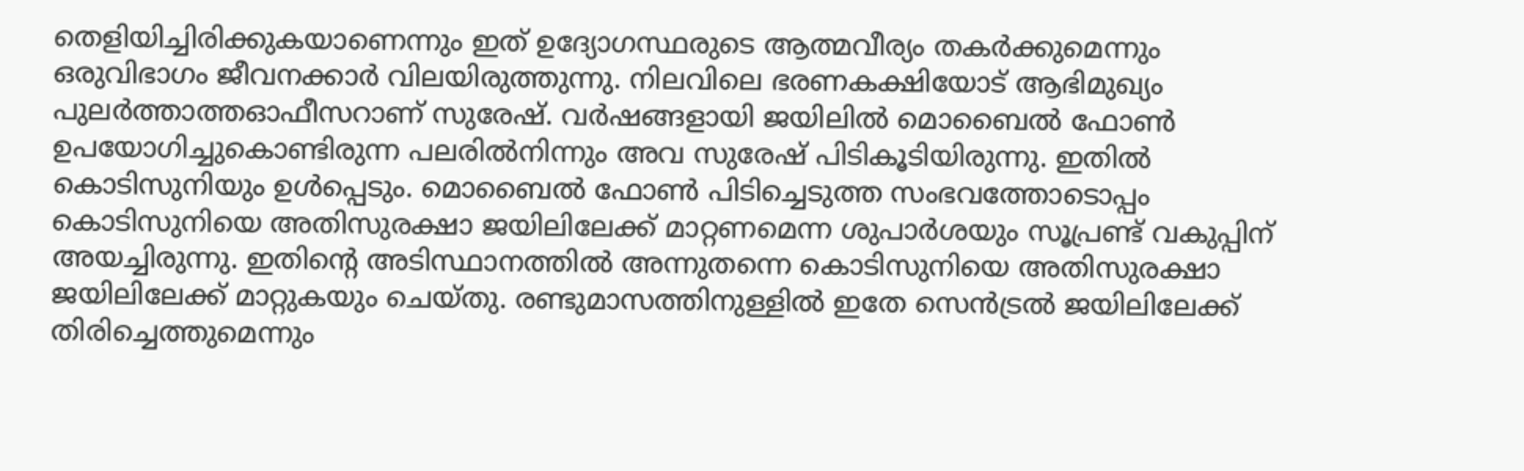തെളിയിച്ചിരിക്കുകയാണെന്നും ഇത് ഉദ്യോഗസ്ഥരുടെ ആത്മവീര്യം തകർക്കുമെന്നും ഒരുവിഭാഗം ജീവനക്കാർ വിലയിരുത്തുന്നു. നിലവിലെ ഭരണകക്ഷിയോട് ആഭിമുഖ്യം പുലർത്താത്തഓഫീസറാണ് സുരേഷ്. വർഷങ്ങളായി ജയിലിൽ മൊബൈൽ ഫോൺ ഉപയോഗിച്ചുകൊണ്ടിരുന്ന പലരിൽനിന്നും അവ സുരേഷ് പിടികൂടിയിരുന്നു. ഇതിൽ കൊടിസുനിയും ഉൾപ്പെടും. മൊബൈൽ ഫോൺ പിടിച്ചെടുത്ത സംഭവത്തോടൊപ്പം കൊടിസുനിയെ അതിസുരക്ഷാ ജയിലിലേക്ക് മാറ്റണമെന്ന ശുപാർശയും സൂപ്രണ്ട് വകുപ്പിന് അയച്ചിരുന്നു. ഇതിന്റെ അടിസ്ഥാനത്തിൽ അന്നുതന്നെ കൊടിസുനിയെ അതിസുരക്ഷാ ജയിലിലേക്ക് മാറ്റുകയും ചെയ്തു. രണ്ടുമാസത്തിനുള്ളിൽ ഇതേ സെൻട്രൽ ജയിലിലേക്ക് തിരിച്ചെത്തുമെന്നും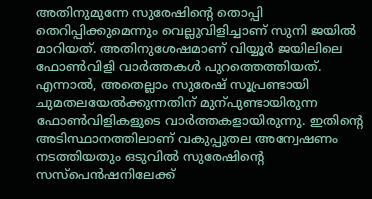അതിനുമുന്നേ സുരേഷിന്റെ തൊപ്പി തെറിപ്പിക്കുമെന്നും വെല്ലുവിളിച്ചാണ് സുനി ജയിൽ മാറിയത്. അതിനുശേഷമാണ് വിയ്യൂർ ജയിലിലെ ഫോൺവിളി വാർത്തകൾ പുറത്തെത്തിയത്. എന്നാൽ, അതെല്ലാം സുരേഷ് സൂപ്രണ്ടായി ചുമതലയേൽക്കുന്നതിന് മുന്പുണ്ടായിരുന്ന ഫോൺവിളികളുടെ വാർത്തകളായിരുന്നു. ഇതിന്റെ അടിസ്ഥാനത്തിലാണ് വകുപ്പുതല അന്വേഷണം നടത്തിയതും ഒടുവിൽ സുരേഷിന്റെ സസ്പെൻഷനിലേക്ക്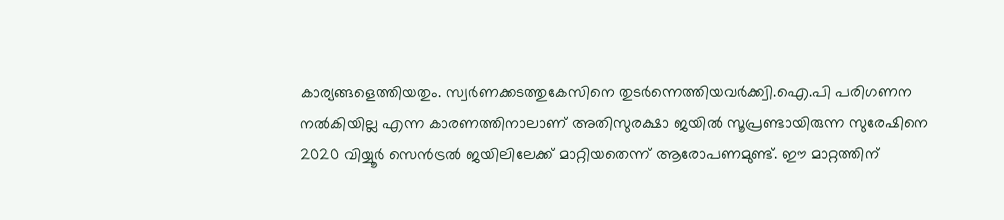കാര്യങ്ങളെത്തിയതും. സ്വർണക്കടത്തുകേസിനെ തുടർന്നെത്തിയവർക്ക്വി.ഐ.പി പരിഗണന നൽകിയില്ല എന്ന കാരണത്തിനാലാണ് അതിസുരക്ഷാ ജയിൽ സൂപ്രണ്ടായിരുന്ന സുരേഷിനെ 2020 വിയ്യൂർ സെൻട്രൽ ജയിലിലേക്ക് മാറ്റിയതെന്ന് ആരോപണമുണ്ട്. ഈ മാറ്റത്തിന്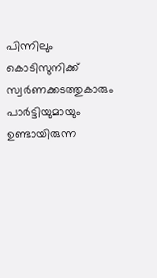പിന്നിലും കൊടിസുനിക്ക് സ്വർണക്കടത്തുകാരും പാർട്ടിയുമായും ഉണ്ടായിരുന്ന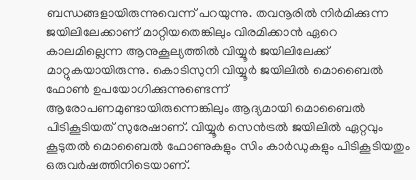ബന്ധങ്ങളായിരുന്നുവെന്ന് പറയുന്നു. തവനൂരിൽ നിർമിക്കുന്ന ജയിലിലേക്കാണ് മാറ്റിയതെങ്കിലും വിരമിക്കാൻ ഏറെ കാലമില്ലെന്ന ആനുകൂല്യത്തിൽ വിയ്യൂർ ജയിലിലേക്ക് മാറ്റുകയായിരുന്നു. കൊടിസുനി വിയ്യൂർ ജയിലിൽ മൊബൈൽ ഫോൺ ഉപയോഗിക്കുന്നുണ്ടെന്ന് ആരോപണമുണ്ടായിരുന്നെങ്കിലും ആദ്യമായി മൊബൈൽ പിടികൂടിയത് സുരേഷാണ്. വിയ്യൂർ സെൻട്രൽ ജയിലിൽ ഏറ്റവും കൂടുതൽ മൊബൈൽ ഫോണുകളും സിം കാർഡുകളും പിടികൂടിയതും ഒരുവർഷത്തിനിടെയാണ്.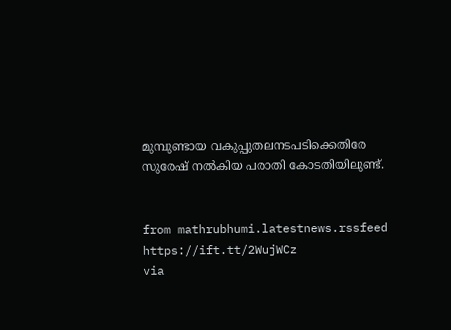മുമ്പുണ്ടായ വകുപ്പുതലനടപടിക്കെതിരേ സുരേഷ് നൽകിയ പരാതി കോടതിയിലുണ്ട്.


from mathrubhumi.latestnews.rssfeed https://ift.tt/2WujWCz
via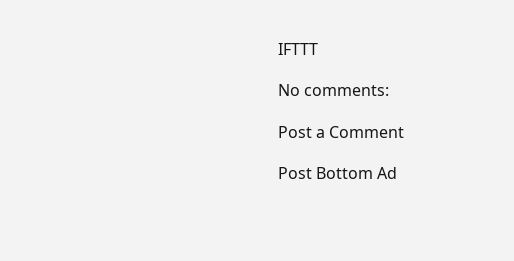IFTTT

No comments:

Post a Comment

Post Bottom Ad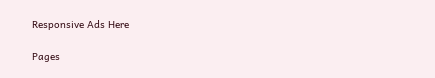Responsive Ads Here

Pages